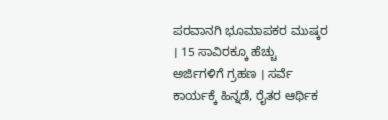ಪರವಾನಗಿ ಭೂಮಾಪಕರ ಮುಷ್ಕರ । 15 ಸಾವಿರಕ್ಕೂ ಹೆಚ್ಚು ಅರ್ಜಿಗಳಿಗೆ ಗ್ರಹಣ । ಸರ್ವೆ ಕಾರ್ಯಕ್ಕೆ ಹಿನ್ನಡೆ, ರೈತರ ಆರ್ಥಿಕ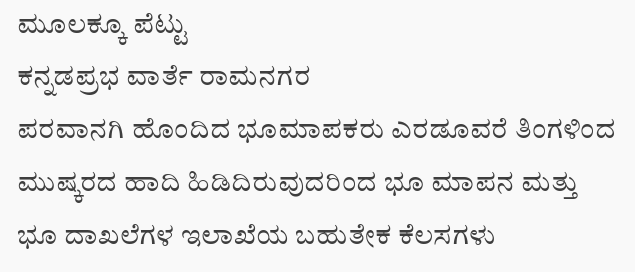ಮೂಲಕ್ಕೂ ಪೆಟ್ಟು
ಕನ್ನಡಪ್ರಭ ವಾರ್ತೆ ರಾಮನಗರ
ಪರವಾನಗಿ ಹೊಂದಿದ ಭೂಮಾಪಕರು ಎರಡೂವರೆ ತಿಂಗಳಿಂದ ಮುಷ್ಕರದ ಹಾದಿ ಹಿಡಿದಿರುವುದರಿಂದ ಭೂ ಮಾಪನ ಮತ್ತು ಭೂ ದಾಖಲೆಗಳ ಇಲಾಖೆಯ ಬಹುತೇಕ ಕೆಲಸಗಳು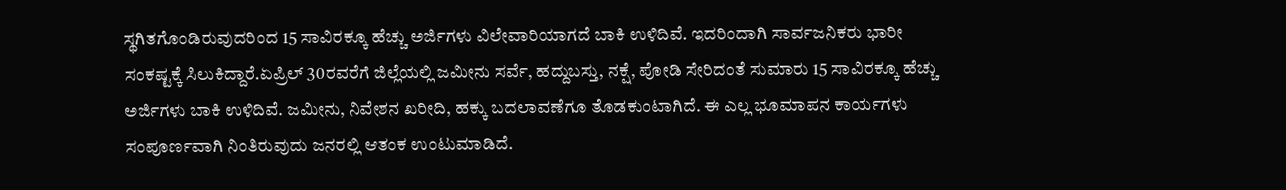ಸ್ಥಗಿತಗೊಂಡಿರುವುದರಿಂದ 15 ಸಾವಿರಕ್ಕೂ ಹೆಚ್ಚು ಅರ್ಜಿಗಳು ವಿಲೇವಾರಿಯಾಗದೆ ಬಾಕಿ ಉಳಿದಿವೆ. ಇದರಿಂದಾಗಿ ಸಾರ್ವಜನಿಕರು ಭಾರೀ ಸಂಕಷ್ಟಕ್ಕೆ ಸಿಲುಕಿದ್ದಾರೆ.ಏಪ್ರಿಲ್ 30ರವರೆಗೆ ಜಿಲ್ಲೆಯಲ್ಲಿ ಜಮೀನು ಸರ್ವೆ, ಹದ್ದುಬಸ್ತು, ನಕ್ಷೆ, ಪೋಡಿ ಸೇರಿದಂತೆ ಸುಮಾರು 15 ಸಾವಿರಕ್ಕೂ ಹೆಚ್ಚು ಅರ್ಜಿಗಳು ಬಾಕಿ ಉಳಿದಿವೆ. ಜಮೀನು, ನಿವೇಶನ ಖರೀದಿ, ಹಕ್ಕು ಬದಲಾವಣೆಗೂ ತೊಡಕುಂಟಾಗಿದೆ. ಈ ಎಲ್ಲ ಭೂಮಾಪನ ಕಾರ್ಯಗಳು ಸಂಪೂರ್ಣವಾಗಿ ನಿಂತಿರುವುದು ಜನರಲ್ಲಿ ಆತಂಕ ಉಂಟುಮಾಡಿದೆ.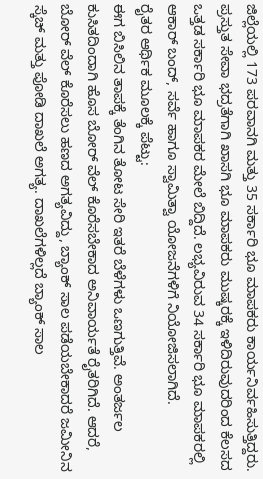ಜಿಲ್ಲೆಯಲ್ಲಿ 173 ಪರವಾನಗಿ ಮತ್ತು 35 ಸರ್ಕಾರಿ ಭೂ ಮಾಪಕರು ಕಾರ್ಯನಿರ್ವಹಿಸುತ್ತಿದ್ದರು. ಪ್ರಸ್ತುತ ಸೇವಾ ಭದ್ರತೆಗಾಗಿ ಖಾಸಗಿ ಭೂ ಮಾಪಕರು ಮುಷ್ಕರಕ್ಕೆ ಇಳಿದಿರುವುದರಿಂದ ಕೆಲಸದ ಒತ್ತಡ ಸರ್ಕಾರಿ ಭೂ ಮಾಪಕರ ಮೇಲೆ ಬಿದ್ದಿದೆ. ಲಭ್ಯವಿರುವ 34 ಸರ್ಕಾರಿ ಭೂ ಮಾಪಕರಲ್ಲಿ ಆಕಾರ್ ಬಂದ್, ಸರ್ವೆ ಹಾಗೂ ಸ್ವಾಮಿತ್ವಾ ಯೋಜನೆಗಳಿಗೆ ನಿಯೋಜಿಸಲಾಗಿದೆ.
ರೈತರ ಆರ್ಥಿಕ ಮೂಲಕ್ಕೆ ಪೆಟ್ಟು:
ಈಗ ಬಿಸಿಲಿನ ತಾಪಕ್ಕೆ ತೆಂಗಿನ ತೋಟ ಸೇರಿ ಇತರೆ ಬೆಳೆಗಳು ಒಣಗುತ್ತಿವೆ. ಅಂತರ್ಜಲ ಕುಸಿತದಿಂದಾಗಿ ಹೊಸ ಬೋರ್ ವೆಲ್ ಕೊರೆಸಬೇಕಾದ ಅನಿವಾರ್ಯತೆ ರೈತರಿಗಿದೆ. ಆದರೆ, ಬೋರ್ ವೆಲ್ ಕೊರೆಸಲು ಹಣದ ಅಗತ್ಯವಿದ್ದು, ಬ್ಯಾಂಕ್ ಸಾಲ ಪಡೆಯಬೇಕಾದರೆ ಜಮೀನಿನ ಸ್ಕೆಚ್ ಮತ್ತು ಪೋಡಿ ದಾಖಲೆ ಅಗತ್ಯ. ದಾಖಲೆಗಳಿಲ್ಲದೆ ಬ್ಯಾಂಕ್ ಸಾಲ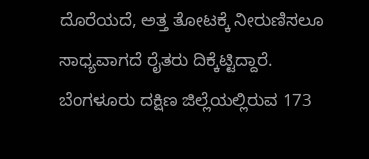ದೊರೆಯದೆ, ಅತ್ತ ತೋಟಕ್ಕೆ ನೀರುಣಿಸಲೂ ಸಾಧ್ಯವಾಗದೆ ರೈತರು ದಿಕ್ಕೆಟ್ಟಿದ್ದಾರೆ.
ಬೆಂಗಳೂರು ದಕ್ಷಿಣ ಜಿಲ್ಲೆಯಲ್ಲಿರುವ 173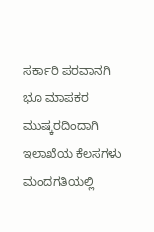ಸರ್ಕಾರಿ ಪರವಾನಗಿ ಭೂ ಮಾಪಕರ ಮುಷ್ಕರದಿಂದಾಗಿ ಇಲಾಖೆಯ ಕೆಲಸಗಳು ಮಂದಗತಿಯಲ್ಲಿ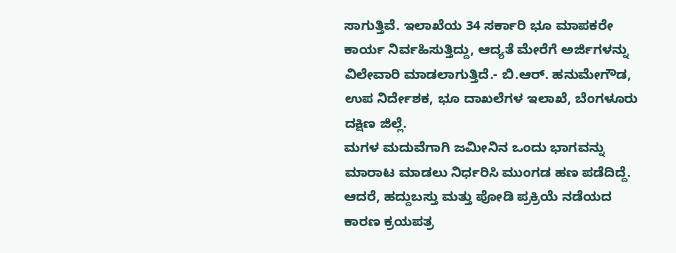ಸಾಗುತ್ತಿವೆ. ಇಲಾಖೆಯ 34 ಸರ್ಕಾರಿ ಭೂ ಮಾಪಕರೇ ಕಾರ್ಯ ನಿರ್ವಹಿಸುತ್ತಿದ್ದು, ಆದ್ಯತೆ ಮೇರೆಗೆ ಅರ್ಜಿಗಳನ್ನು ವಿಲೇವಾರಿ ಮಾಡಲಾಗುತ್ತಿದೆ.- ಬಿ.ಆರ್. ಹನುಮೇಗೌಡ, ಉಪ ನಿರ್ದೇಶಕ, ಭೂ ದಾಖಲೆಗಳ ಇಲಾಖೆ, ಬೆಂಗಳೂರು ದಕ್ಷಿಣ ಜಿಲ್ಲೆ.
ಮಗಳ ಮದುವೆಗಾಗಿ ಜಮೀನಿನ ಒಂದು ಭಾಗವನ್ನು ಮಾರಾಟ ಮಾಡಲು ನಿರ್ಧರಿಸಿ ಮುಂಗಡ ಹಣ ಪಡೆದಿದ್ದೆ. ಆದರೆ, ಹದ್ದುಬಸ್ತು ಮತ್ತು ಪೋಡಿ ಪ್ರಕ್ರಿಯೆ ನಡೆಯದ ಕಾರಣ ಕ್ರಯಪತ್ರ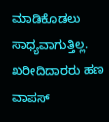ಮಾಡಿಕೊಡಲು ಸಾಧ್ಯವಾಗುತ್ತಿಲ್ಲ. ಖರೀದಿದಾರರು ಹಣ ವಾಪಸ್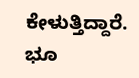ಕೇಳುತ್ತಿದ್ದಾರೆ. ಭೂ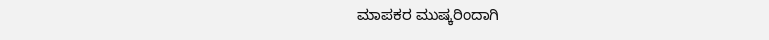ಮಾಪಕರ ಮುಷ್ಕರಿಂದಾಗಿ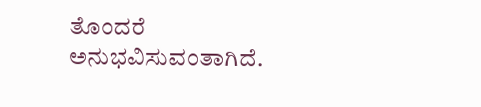ತೊಂದರೆ ಅನುಭವಿಸುವಂತಾಗಿದೆ.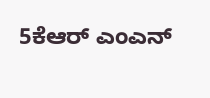5ಕೆಆರ್ ಎಂಎನ್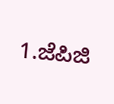1.ಜೆಪಿಜಿ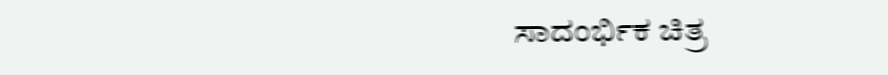ಸಾದಂರ್ಭಿಕ ಚಿತ್ರ